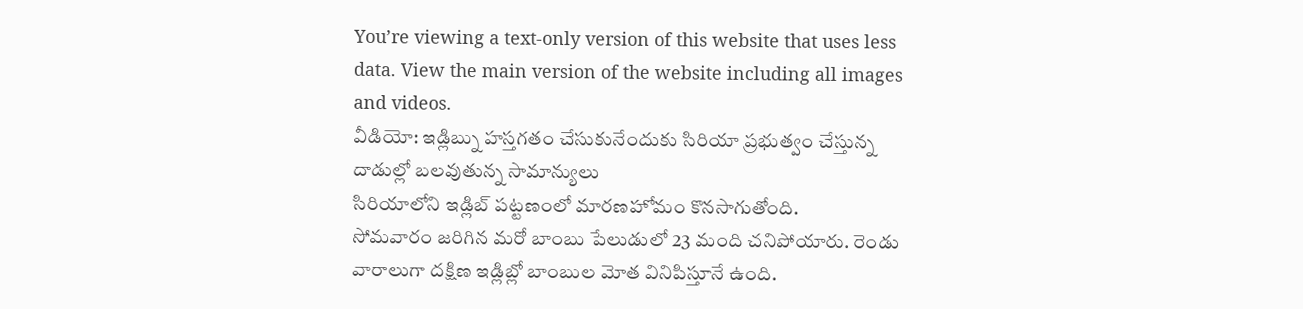You’re viewing a text-only version of this website that uses less data. View the main version of the website including all images and videos.
వీడియో: ఇడ్లిబ్ను హస్తగతం చేసుకునేందుకు సిరియా ప్రభుత్వం చేస్తున్న దాడుల్లో బలవుతున్న సామాన్యులు
సిరియాలోని ఇడ్లిబ్ పట్టణంలో మారణహోమం కొనసాగుతోంది.
సోమవారం జరిగిన మరో బాంబు పేలుడులో 23 మంది చనిపోయారు. రెండు వారాలుగా దక్షిణ ఇడ్లిబ్లో బాంబుల మోత వినిపిస్తూనే ఉంది.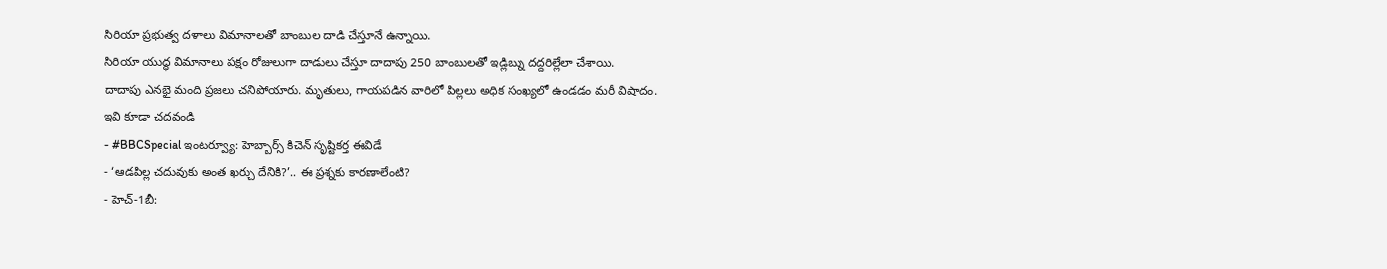సిరియా ప్రభుత్వ దళాలు విమానాలతో బాంబుల దాడి చేస్తూనే ఉన్నాయి.
సిరియా యుద్ధ విమానాలు పక్షం రోజులుగా దాడులు చేస్తూ దాదాపు 250 బాంబులతో ఇడ్లిబ్ను దద్దరిల్లేలా చేశాయి.
దాదాపు ఎనభై మంది ప్రజలు చనిపోయారు. మృతులు, గాయపడిన వారిలో పిల్లలు అధిక సంఖ్యలో ఉండడం మరీ విషాదం.
ఇవి కూడా చదవండి
- #BBCSpecial ఇంటర్వ్యూ: హెబ్బార్స్ కిచెన్ సృష్టికర్త ఈవిడే
- ‘ఆడపిల్ల చదువుకు అంత ఖర్చు దేనికి?’.. ఈ ప్రశ్నకు కారణాలేంటి?
- హెచ్-1బీ: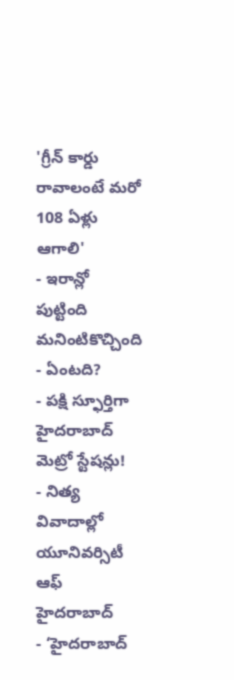'గ్రీన్ కార్డు రావాలంటే మరో 108 ఏళ్లు ఆగాలి'
- ఇరాన్లో పుట్టింది మనింటికొచ్చింది - ఏంటది?
- పక్షి స్ఫూర్తిగా హైదరాబాద్ మెట్రో స్టేషన్లు!
- నిత్య వివాదాల్లో యూనివర్సిటీ ఆఫ్ హైదరాబాద్
- ‘హైదరాబాద్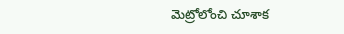మెట్రోలోంచి చూశాక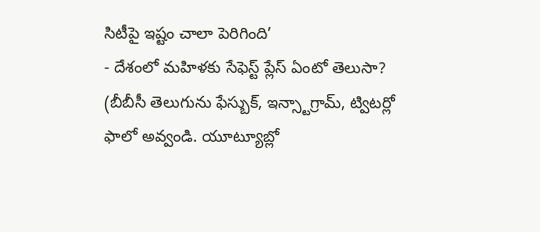సిటీపై ఇష్టం చాలా పెరిగింది’
- దేశంలో మహిళకు సేఫెస్ట్ ప్లేస్ ఏంటో తెలుసా?
(బీబీసీ తెలుగును ఫేస్బుక్, ఇన్స్టాగ్రామ్, ట్విటర్లో ఫాలో అవ్వండి. యూట్యూబ్లో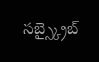సబ్స్క్రైబ్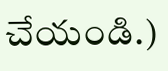చేయండి.)